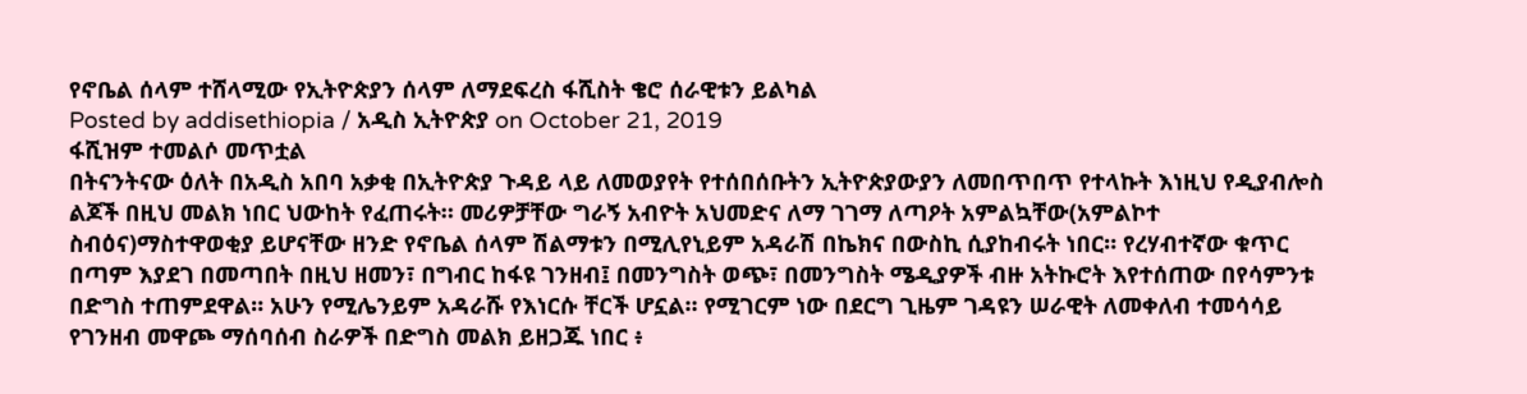የኖቤል ሰላም ተሸላሚው የኢትዮጵያን ሰላም ለማደፍረስ ፋሺስት ቄሮ ሰራዊቱን ይልካል
Posted by addisethiopia / አዲስ ኢትዮጵያ on October 21, 2019
ፋሺዝም ተመልሶ መጥቷል
በትናንትናው ዕለት በአዲስ አበባ አቃቂ በኢትዮጵያ ጉዳይ ላይ ለመወያየት የተሰበሰቡትን ኢትዮጵያውያን ለመበጥበጥ የተላኩት እነዚህ የዲያብሎስ ልጆች በዚህ መልክ ነበር ህውከት የፈጠሩት። መሪዎቻቸው ግራኝ አብዮት አህመድና ለማ ገገማ ለጣዖት አምልኳቸው(አምልኮተ ስብዕና)ማስተዋወቂያ ይሆናቸው ዘንድ የኖቤል ሰላም ሽልማቱን በሚሊየኒይም አዳራሽ በኬክና በውስኪ ሲያከብሩት ነበር። የረሃብተኛው ቁጥር በጣም እያደገ በመጣበት በዚህ ዘመን፣ በግብር ከፋዩ ገንዘብ፤ በመንግስት ወጭ፣ በመንግስት ሜዲያዎች ብዙ አትኩሮት እየተሰጠው በየሳምንቱ በድግስ ተጠምደዋል። አሁን የሚሌንይም አዳራሹ የእነርሱ ቸርች ሆኗል። የሚገርም ነው በደርግ ጊዜም ገዳዩን ሠራዊት ለመቀለብ ተመሳሳይ የገንዘብ መዋጮ ማሰባሰብ ስራዎች በድግስ መልክ ይዘጋጁ ነበር ፥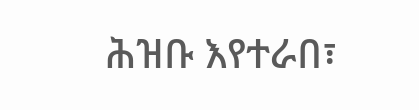ሕዝቡ እየተራበ፣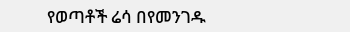የወጣቶች ሬሳ በየመንገዱ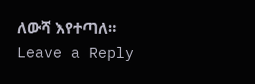ለውሻ እየተጣለ።
Leave a Reply